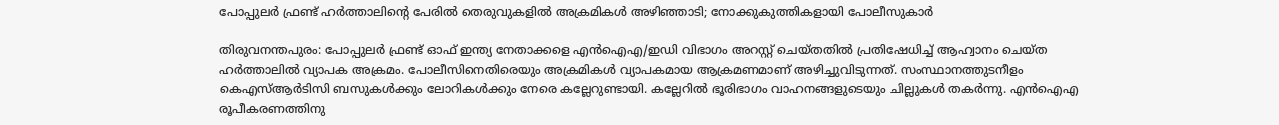പോപ്പുലർ ഫ്രണ്ട് ഹർത്താലിന്റെ പേരില്‍ തെരുവുകളിൽ അക്രമികള്‍ അഴിഞ്ഞാടി; നോക്കുകുത്തികളായി പോലീസുകാർ

തിരുവനന്തപുരം: പോപ്പുലർ ഫ്രണ്ട് ഓഫ് ഇന്ത്യ നേതാക്കളെ എന്‍‌ഐ‌എ/ഇഡി വിഭാഗം അറസ്റ്റ് ചെയ്തതിൽ പ്രതിഷേധിച്ച് ആഹ്വാനം ചെയ്ത ഹർത്താലിൽ വ്യാപക അക്രമം. പോലീസിനെതിരെയും അക്രമികള്‍ വ്യാപകമായ ആക്രമണമാണ് അഴിച്ചുവിടുന്നത്. സംസ്ഥാനത്തുടനീളം കെഎസ്ആർടിസി ബസുകൾക്കും ലോറികൾക്കും നേരെ കല്ലേറുണ്ടായി. കല്ലേറിൽ ഭൂരിഭാഗം വാഹനങ്ങളുടെയും ചില്ലുകൾ തകർന്നു. എൻഐഎ രൂപീകരണത്തിനു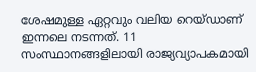ശേഷമുള്ള ഏറ്റവും വലിയ റെയ്ഡാണ് ഇന്നലെ നടന്നത്. 11 സംസ്ഥാനങ്ങളിലായി രാജ്യവ്യാപകമായി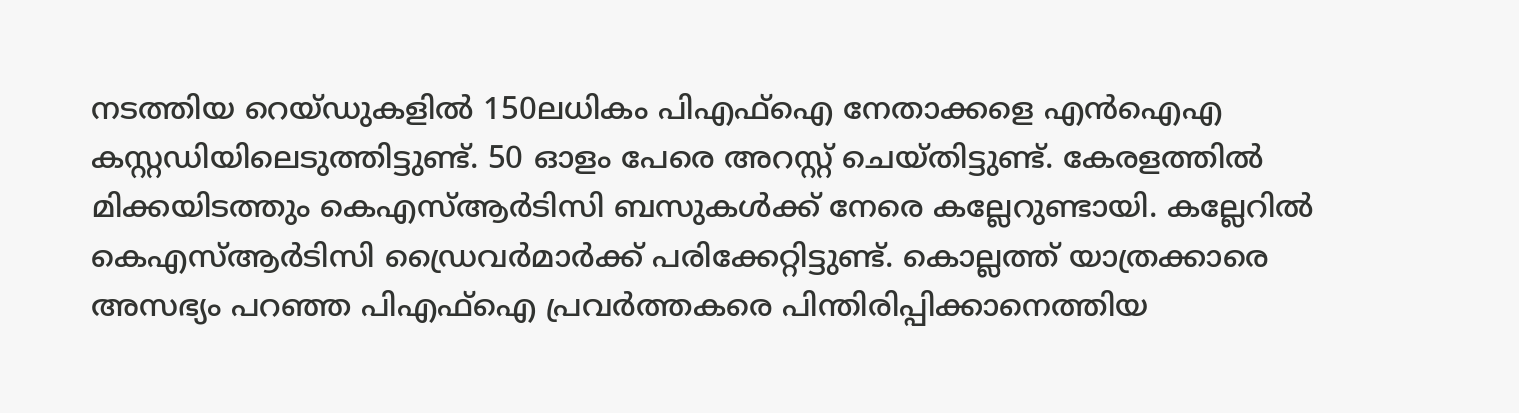നടത്തിയ റെയ്ഡുകളിൽ 150ലധികം പിഎഫ്ഐ നേതാക്കളെ എൻഐഎ കസ്റ്റഡിയിലെടുത്തിട്ടുണ്ട്. 50 ഓളം പേരെ അറസ്റ്റ് ചെയ്തിട്ടുണ്ട്. കേരളത്തിൽ മിക്കയിടത്തും കെഎസ്ആർടിസി ബസുകൾക്ക് നേരെ കല്ലേറുണ്ടായി. കല്ലേറില്‍ കെഎസ്ആര്‍ടിസി ഡ്രൈവര്‍മാര്‍ക്ക് പരിക്കേറ്റിട്ടുണ്ട്. കൊല്ലത്ത് യാത്രക്കാരെ അസഭ്യം പറഞ്ഞ പിഎഫ്‌ഐ പ്രവര്‍ത്തകരെ പിന്തിരിപ്പിക്കാനെത്തിയ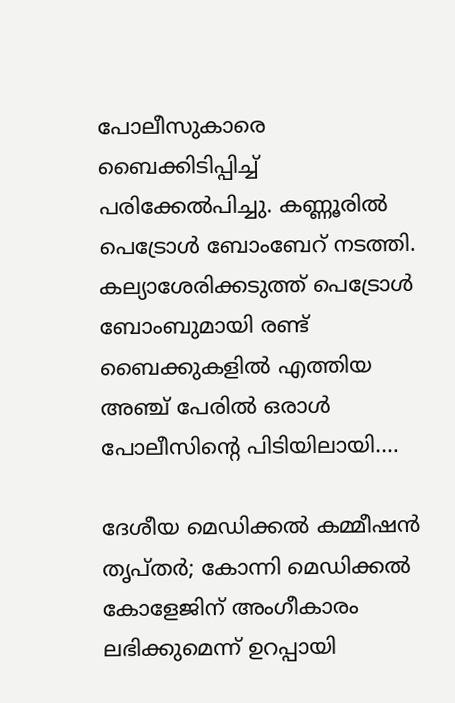പോലീസുകാരെ ബൈക്കിടിപ്പിച്ച് പരിക്കേല്‍പിച്ചു. കണ്ണൂരില്‍ പെട്രോള്‍ ബോംബേറ് നടത്തി. കല്യാശേരിക്കടുത്ത് പെട്രോള്‍ ബോംബുമായി രണ്ട് ബൈക്കുകളില്‍ എത്തിയ അഞ്ച് പേരില്‍ ഒരാള്‍ പോലീസിന്റെ പിടിയിലായി.…

ദേശീയ മെഡിക്കല്‍ കമ്മീഷന്‍ തൃപ്തര്‍; കോന്നി മെഡിക്കൽ കോളേജിന് അംഗീകാരം ലഭിക്കുമെന്ന് ഉറപ്പായി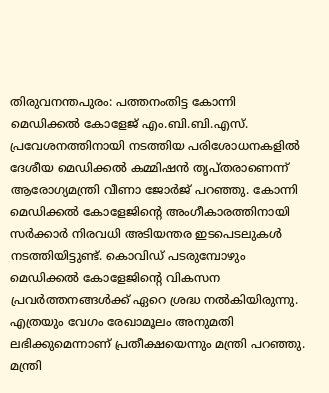തിരുവനന്തപുരം: പത്തനംതിട്ട കോന്നി മെഡിക്കൽ കോളേജ് എം.ബി.ബി.എസ്. പ്രവേശനത്തിനായി നടത്തിയ പരിശോധനകളിൽ ദേശീയ മെഡിക്കൽ കമ്മിഷൻ തൃപ്തരാണെന്ന് ആരോഗ്യമന്ത്രി വീണാ ജോർജ് പറഞ്ഞു. കോന്നി മെഡിക്കൽ കോളേജിന്റെ അംഗീകാരത്തിനായി സർക്കാർ നിരവധി അടിയന്തര ഇടപെടലുകൾ നടത്തിയിട്ടുണ്ട്. കൊവിഡ് പടരുമ്പോഴും മെഡിക്കൽ കോളേജിന്റെ വികസന പ്രവർത്തനങ്ങൾക്ക് ഏറെ ശ്രദ്ധ നൽകിയിരുന്നു. എത്രയും വേഗം രേഖാമൂലം അനുമതി ലഭിക്കുമെന്നാണ് പ്രതീക്ഷയെന്നും മന്ത്രി പറഞ്ഞു. മന്ത്രി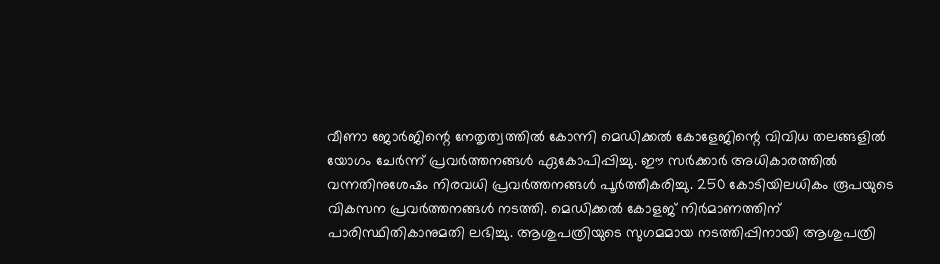വീണാ ജോർജിന്റെ നേതൃത്വത്തിൽ കോന്നി മെഡിക്കൽ കോളേജിന്റെ വിവിധ തലങ്ങളിൽ യോഗം ചേർന്ന് പ്രവർത്തനങ്ങൾ ഏകോപിപ്പിച്ചു. ഈ സർക്കാർ അധികാരത്തിൽ വന്നതിനുശേഷം നിരവധി പ്രവർത്തനങ്ങൾ പൂർത്തീകരിച്ചു. 250 കോടിയിലധികം രൂപയുടെ വികസന പ്രവർത്തനങ്ങൾ നടത്തി. മെഡിക്കൽ കോളജ് നിർമാണത്തിന് പാരിസ്ഥിതികാനുമതി ലഭിച്ചു. ആശുപത്രിയുടെ സുഗമമായ നടത്തിപ്പിനായി ആശുപത്രി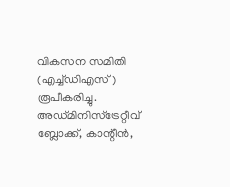വികസന സമിതി (എച്ച്ഡിഎസ്) രൂപീകരിച്ചു. അഡ്മിനിസ്‌ട്രേറ്റീവ് ബ്ലോക്ക്, കാന്റീന്‍,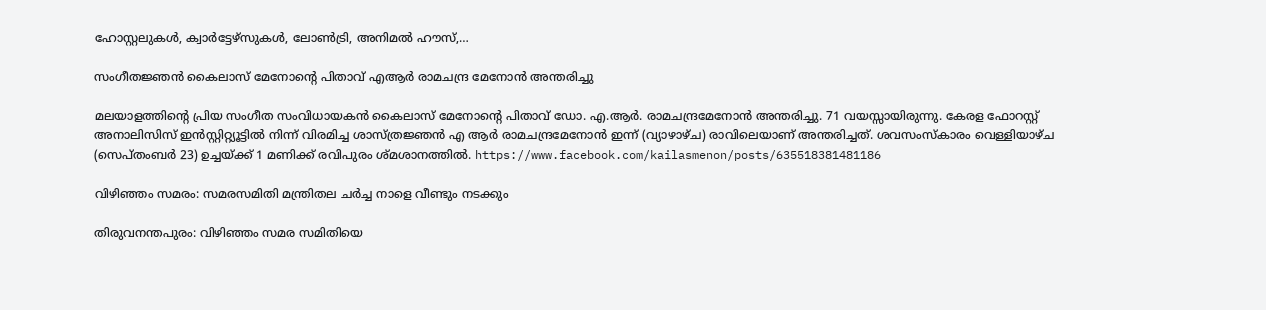ഹോസ്റ്റലുകള്‍, ക്വാര്‍ട്ടേഴ്‌സുകള്‍, ലോണ്‍ട്രി, അനിമല്‍ ഹൗസ്,…

സംഗീതജ്ഞൻ കൈലാസ് മേനോന്റെ പിതാവ് എആർ രാമചന്ദ്ര മേനോന്‍ അന്തരിച്ചു

മലയാളത്തിന്റെ പ്രിയ സംഗീത സംവിധായകൻ കൈലാസ് മേനോന്റെ പിതാവ് ഡോ. എ.ആർ. രാമചന്ദ്രമേനോൻ അന്തരിച്ചു. 71 വയസ്സായിരുന്നു. കേരള ഫോറസ്റ്റ് അനാലിസിസ് ഇൻസ്റ്റിറ്റ്യൂട്ടിൽ നിന്ന് വിരമിച്ച ശാസ്ത്രജ്ഞൻ എ ആർ രാമചന്ദ്രമേനോൻ ഇന്ന് (വ്യാഴാഴ്ച) രാവിലെയാണ് അന്തരിച്ചത്. ശവസംസ്‌കാരം വെള്ളിയാഴ്ച (സെപ്തംബർ 23) ഉച്ചയ്ക്ക് 1 മണിക്ക് രവിപുരം ശ്മശാനത്തിൽ. https://www.facebook.com/kailasmenon/posts/635518381481186

വിഴിഞ്ഞം സമരം: സമരസമിതി മന്ത്രിതല ചര്‍ച്ച നാളെ വീണ്ടും നടക്കും

തിരുവനന്തപുരം: വിഴിഞ്ഞം സമര സമിതിയെ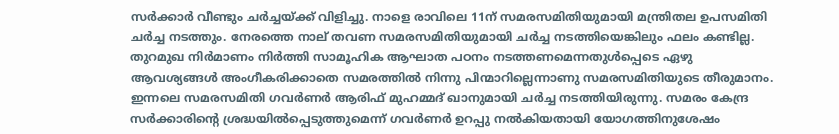സർക്കാർ വീണ്ടും ചർച്ചയ്ക്ക് വിളിച്ചു. നാളെ രാവിലെ 11ന് സമരസമിതിയുമായി മന്ത്രിതല ഉപസമിതി ചർച്ച നടത്തും. നേരത്തെ നാല് തവണ സമരസമിതിയുമായി ചർച്ച നടത്തിയെങ്കിലും ഫലം കണ്ടില്ല. തുറമുഖ നിർമാണം നിർത്തി സാമൂഹിക ആഘാത പഠനം നടത്തണമെന്നതുൾപ്പെടെ ഏഴു ആവശ്യങ്ങൾ അംഗീകരിക്കാതെ സമരത്തിൽ നിന്നു പിന്മാറില്ലെന്നാണു സമരസമിതിയുടെ തീരുമാനം. ഇന്നലെ സമരസമിതി ഗവർണർ ആരിഫ് മുഹമ്മദ് ഖാനുമായി ചർച്ച നടത്തിയിരുന്നു. സമരം കേന്ദ്ര സർക്കാരിന്റെ ശ്രദ്ധയിൽപ്പെടുത്തുമെന്ന് ഗവർണർ ഉറപ്പു നൽകിയതായി യോഗത്തിനുശേഷം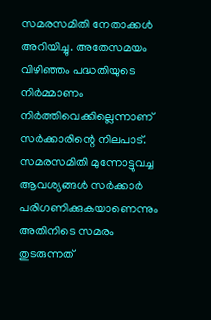സമരസമിതി നേതാക്കൾ അറിയിച്ചു. അതേസമയം വിഴിഞ്ഞം പദ്ധതിയുടെ നിര്‍മ്മാണം നിര്‍ത്തിവെക്കില്ലെന്നാണ് സര്‍ക്കാരിന്റെ നിലപാട്. സമരസമിതി മുന്നോട്ടുവച്ച ആവശ്യങ്ങള്‍ സര്‍ക്കാര്‍ പരിഗണിക്കുകയാണെന്നും അതിനിടെ സമരം തുടരുന്നത്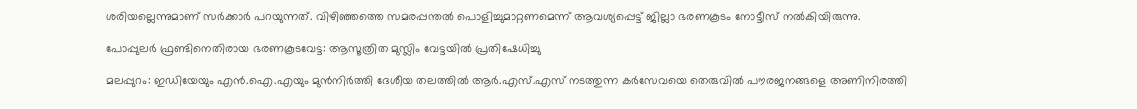ശരിയല്ലെന്നുമാണ് സര്‍ക്കാര്‍ പറയുന്നത്. വിഴിഞ്ഞത്തെ സമരപ്പന്തല്‍ പൊളിച്ചുമാറ്റണമെന്ന് ആവശ്യപ്പെട്ട് ജില്ലാ ഭരണകൂടം നോട്ടീസ് നല്‍കിയിരുന്നു.

പോപ്പുലർ ഫ്രണ്ടിനെതിരായ ഭരണകൂടവേട്ട: ആസൂത്രിത മുസ്ലിം വേട്ടയിൽ പ്രതിഷേധിച്ചു

മലപ്പുറം: ഇഡിയേയും എൻ.ഐ.എയും മുൻനിർത്തി ദേശീയ തലത്തിൽ ആർ.എസ്.എസ് നടത്തുന്ന കർസേവയെ തെരുവിൽ പൗരജനങ്ങളെ അണിനിരത്തി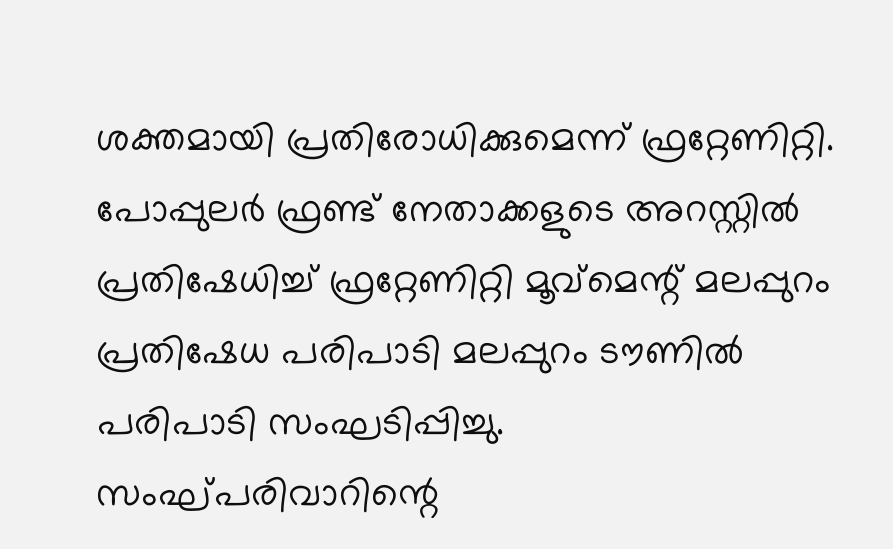ശക്തമായി പ്രതിരോധിക്കുമെന്ന് ഫ്രറ്റേണിറ്റി. പോപ്പുലർ ഫ്രണ്ട് നേതാക്കളുടെ അറസ്റ്റിൽ പ്രതിഷേധിച്ച് ഫ്രറ്റേണിറ്റി മൂവ്മെന്റ് മലപ്പുറം പ്രതിഷേധ പരിപാടി മലപ്പുറം ടൗണിൽ പരിപാടി സംഘടിപ്പിച്ചു. സംഘ്പരിവാറിന്റെ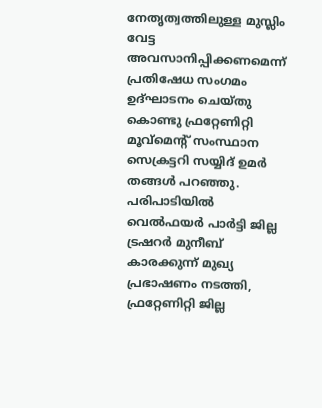നേതൃത്വത്തിലുള്ള മുസ്ലിം വേട്ട അവസാനിപ്പിക്കണമെന്ന് പ്രതിഷേധ സംഗമം ഉദ്ഘാടനം ചെയ്തു കൊണ്ടു ഫ്രറ്റേണിറ്റി മൂവ്മെന്റ് സംസ്ഥാന സെക്രട്ടറി സയ്യിദ് ഉമർ തങ്ങൾ പറഞ്ഞു. പരിപാടിയിൽ വെൽഫയർ പാർട്ടി ജില്ല ട്രഷറർ മുനീബ് കാരക്കുന്ന് മുഖ്യ പ്രഭാഷണം നടത്തി, ഫ്രറ്റേണിറ്റി ജില്ല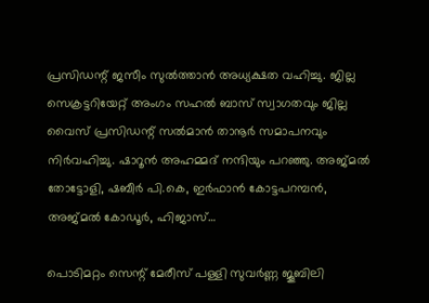പ്രസിഡന്റ് ജസീം സുൽത്താൻ അധ്യക്ഷത വഹിച്ചു. ജില്ല സെക്രട്ടറിയേറ്റ് അംഗം സഹൽ ബാസ് സ്വാഗതവും ജില്ല വൈസ് പ്രസിഡന്റ്‌ സൽമാൻ താനൂർ സമാപനവും നിർവഹിച്ചു. ഷാറൂൻ അഹമ്മദ് നന്ദിയും പറഞ്ഞു. അജ്മൽ തോട്ടോളി, ഷബീർ പി.കെ, ഇർഫാൻ കോട്ടപറമ്പൻ, അജ്മൽ കോഡൂർ, ഹിജാസ്…

പൊടിമറ്റം സെന്റ് മേരീസ് പള്ളി സുവര്‍ണ്ണ ജൂബിലി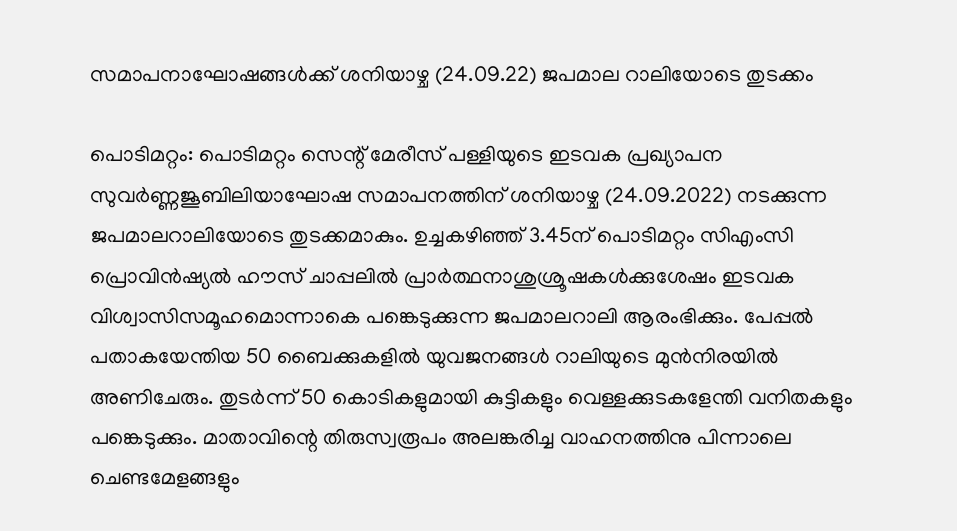സമാപനാഘോഷങ്ങള്‍ക്ക് ശനിയാഴ്ച (24.09.22) ജപമാല റാലിയോടെ തുടക്കം

പൊടിമറ്റം: പൊടിമറ്റം സെന്റ് മേരീസ് പള്ളിയുടെ ഇടവക പ്രഖ്യാപന സുവര്‍ണ്ണജൂബിലിയാഘോഷ സമാപനത്തിന് ശനിയാഴ്ച (24.09.2022) നടക്കുന്ന ജപമാലറാലിയോടെ തുടക്കമാകും. ഉച്ചകഴിഞ്ഞ് 3.45ന് പൊടിമറ്റം സിഎംസി പ്രൊവിന്‍ഷ്യല്‍ ഹൗസ് ചാപ്പലില്‍ പ്രാര്‍ത്ഥനാശുശ്രൂഷകള്‍ക്കുശേഷം ഇടവക വിശ്വാസിസമൂഹമൊന്നാകെ പങ്കെടുക്കുന്ന ജപമാലറാലി ആരംഭിക്കും. പേപ്പല്‍ പതാകയേന്തിയ 50 ബൈക്കുകളില്‍ യുവജനങ്ങള്‍ റാലിയുടെ മുന്‍നിരയില്‍ അണിചേരും. തുടര്‍ന്ന് 50 കൊടികളുമായി കുട്ടികളും വെള്ളക്കുടകളേന്തി വനിതകളും പങ്കെടുക്കും. മാതാവിന്റെ തിരുസ്വരൂപം അലങ്കരിച്ച വാഹനത്തിനു പിന്നാലെ ചെണ്ടമേളങ്ങളും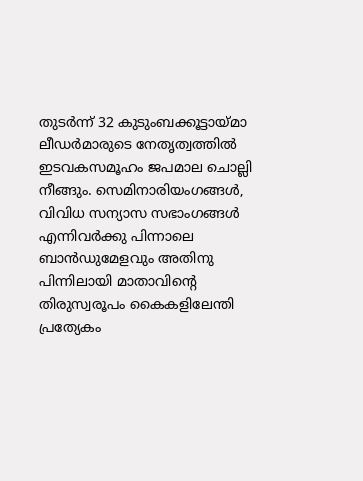തുടര്‍ന്ന് 32 കുടുംബക്കൂട്ടായ്മാ ലീഡര്‍മാരുടെ നേതൃത്വത്തില്‍ ഇടവകസമൂഹം ജപമാല ചൊല്ലി നീങ്ങും. സെമിനാരിയംഗങ്ങള്‍, വിവിധ സന്യാസ സഭാംഗങ്ങള്‍ എന്നിവര്‍ക്കു പിന്നാലെ ബാന്‍ഡുമേളവും അതിനു പിന്നിലായി മാതാവിന്റെ തിരുസ്വരൂപം കൈകളിലേന്തി പ്രത്യേകം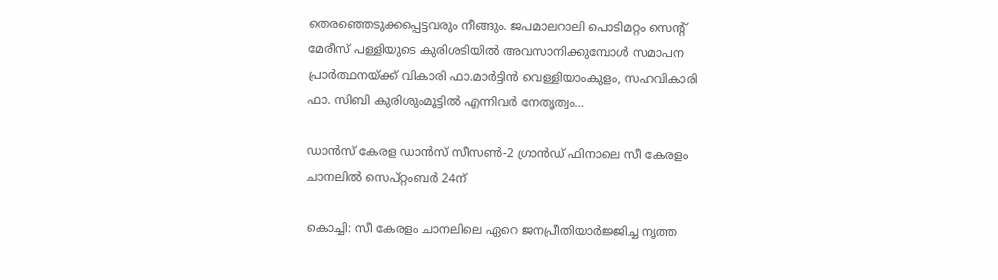തെരഞ്ഞെടുക്കപ്പെട്ടവരും നീങ്ങും. ജപമാലറാലി പൊടിമറ്റം സെന്റ് മേരീസ് പള്ളിയുടെ കുരിശടിയില്‍ അവസാനിക്കുമ്പോള്‍ സമാപന പ്രാര്‍ത്ഥനയ്ക്ക് വികാരി ഫാ.മാര്‍ട്ടിന്‍ വെള്ളിയാംകുളം, സഹവികാരി ഫാ. സിബി കുരിശുംമൂട്ടില്‍ എന്നിവര്‍ നേതൃത്വം…

ഡാൻസ് കേരള ഡാൻസ് സീസൺ-2 ഗ്രാൻഡ് ഫിനാലെ സീ കേരളം ചാനലിൽ സെപ്റ്റംബർ 24ന്

കൊച്ചി: സീ കേരളം ചാനലിലെ ഏറെ ജനപ്രീതിയാർജ്ജിച്ച നൃത്ത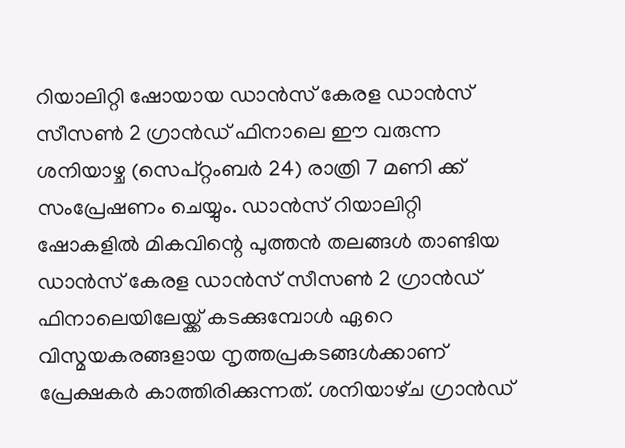റിയാലിറ്റി ഷോയായ ഡാൻസ് കേരള ഡാൻസ് സീസൺ 2 ഗ്രാൻഡ് ഫിനാലെ ഈ വരുന്ന ശനിയാഴ്ച (സെപ്റ്റംബർ 24) രാത്രി 7 മണി ക്ക് സംപ്രേഷണം ചെയ്യും. ഡാൻസ് റിയാലിറ്റി ഷോകളിൽ മികവിന്റെ പുത്തൻ തലങ്ങൾ താണ്ടിയ ഡാൻസ് കേരള ഡാൻസ് സീസൺ 2 ഗ്രാൻഡ് ഫിനാലെയിലേയ്ക്ക് കടക്കുമ്പോൾ ഏറെ വിസ്മയകരങ്ങളായ നൃത്തപ്രകടങ്ങൾക്കാണ് പ്രേക്ഷകർ കാത്തിരിക്കുന്നത്. ശനിയാഴ്‌ച ഗ്രാൻഡ്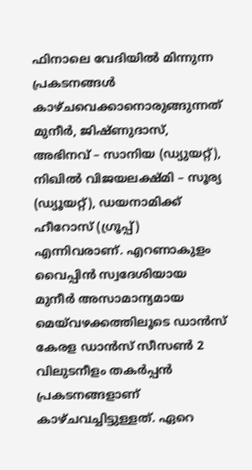ഫിനാലെ വേദിയിൽ മിന്നുന്ന പ്രകടനങ്ങൾ കാഴ്‌ചവെക്കാനൊരുങ്ങുന്നത് മുനീർ, ജിഷ്ണുദാസ്, അഭിനവ് – സാനിയ (ഡ്യുയറ്റ്), നിഖിൽ വിജയലക്ഷ്മി – സൂര്യ (ഡ്യൂയറ്റ്), ഡയനാമിക്ക് ഹീറോസ് (ഗ്രൂപ്പ്) എന്നിവരാണ്. എറണാകുളം വൈപ്പിൻ സ്വദേശിയായ മുനീർ അസാമാന്യമായ മെയ്‌വഴക്കത്തിലൂടെ ഡാൻസ് കേരള ഡാൻസ് സീസൺ 2 വിലുടനീളം തകർപ്പൻ പ്രകടനങ്ങളാണ് കാഴ്‌ചവച്ചിട്ടുള്ളത്. ഏറെ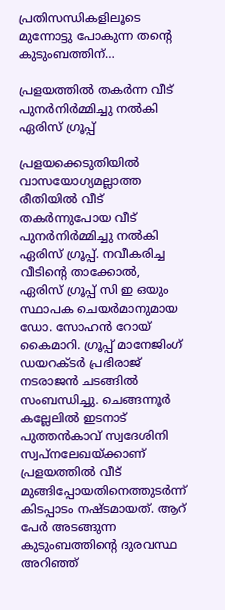പ്രതിസന്ധികളിലൂടെ മുന്നോട്ടു പോകുന്ന തന്റെ കുടുംബത്തിന്…

പ്രളയത്തിൽ തകർന്ന വീട് പുനർനിർമ്മിച്ചു നൽകി ഏരിസ് ഗ്രൂപ്പ്‌

പ്രളയക്കെടുതിയിൽ വാസയോഗ്യമല്ലാത്ത രീതിയിൽ വീട് തകർന്നുപോയ വീട് പുനർനിർമ്മിച്ചു നൽകി ഏരിസ് ഗ്രൂപ്പ്‌. നവീകരിച്ച വീടിന്റെ താക്കോൽ, ഏരിസ് ഗ്രൂപ്പ്‌ സി ഇ ഒയും സ്ഥാപക ചെയർമാനുമായ ഡോ. സോഹൻ റോയ് കൈമാറി. ഗ്രൂപ്പ്‌ മാനേജിംഗ് ഡയറക്ടർ പ്രഭിരാജ് നടരാജൻ ചടങ്ങിൽ സംബന്ധിച്ചു. ചെങ്ങന്നൂർ കല്ലേലിൽ ഇടനാട് പുത്തൻകാവ് സ്വദേശിനി സ്വപ്നലേഖയ്ക്കാണ് പ്രളയത്തിൽ വീട് മുങ്ങിപ്പോയതിനെത്തുടർന്ന് കിടപ്പാടം നഷ്ടമായത്. ആറ് പേർ അടങ്ങുന്ന കുടുംബത്തിന്റെ ദുരവസ്ഥ അറിഞ്ഞ്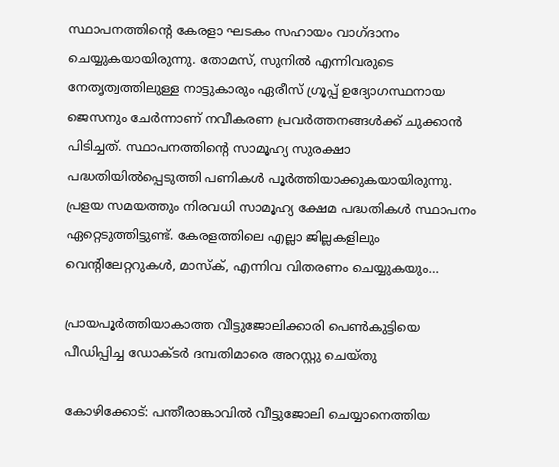സ്ഥാപനത്തിന്റെ കേരളാ ഘടകം സഹായം വാഗ്ദാനം ചെയ്യുകയായിരുന്നു. തോമസ്, സുനിൽ എന്നിവരുടെ നേതൃത്വത്തിലുള്ള നാട്ടുകാരും ഏരീസ് ഗ്രൂപ്പ്‌ ഉദ്യോഗസ്ഥനായ ജെസനും ചേർന്നാണ് നവീകരണ പ്രവർത്തനങ്ങൾക്ക് ചുക്കാൻ പിടിച്ചത്. സ്ഥാപനത്തിന്റെ സാമൂഹ്യ സുരക്ഷാ പദ്ധതിയിൽപ്പെടുത്തി പണികൾ പൂർത്തിയാക്കുകയായിരുന്നു. പ്രളയ സമയത്തും നിരവധി സാമൂഹ്യ ക്ഷേമ പദ്ധതികൾ സ്ഥാപനം ഏറ്റെടുത്തിട്ടുണ്ട്. കേരളത്തിലെ എല്ലാ ജില്ലകളിലും വെന്റിലേറ്ററുകൾ, മാസ്ക്, എന്നിവ വിതരണം ചെയ്യുകയും…

പ്രായപൂര്‍ത്തിയാകാത്ത വീട്ടുജോലിക്കാരി പെണ്‍കുട്ടിയെ പീഡിപ്പിച്ച ഡോക്ടര്‍ ദമ്പതിമാരെ അറസ്റ്റു ചെയ്തു

കോഴിക്കോട്: പന്തീരാങ്കാവിൽ വീട്ടുജോലി ചെയ്യാനെത്തിയ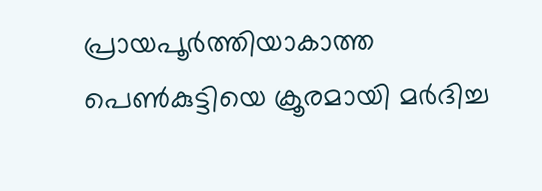പ്രായപൂർത്തിയാകാത്ത പെൺകുട്ടിയെ ക്രൂരമായി മർദിച്ച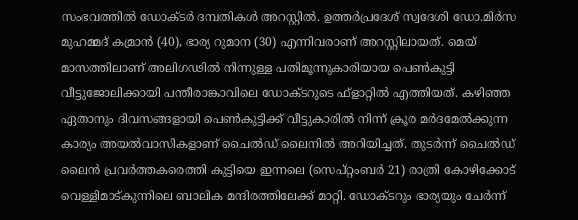സംഭവത്തിൽ ഡോക്ടർ ദമ്പതികൾ അറസ്റ്റിൽ. ഉത്തര്‍പ്രദേശ് സ്വദേശി ഡോ.മിര്‍സ മുഹമ്മദ് കമ്രാന്‍ (40), ഭാര്യ റുമാന (30) എന്നിവരാണ് അറസ്റ്റിലായത്. മെയ് മാസത്തിലാണ് അലിഗഢില്‍ നിന്നുള്ള പതിമൂന്നുകാരിയായ പെൺകുട്ടി വീട്ടുജോലിക്കായി പന്തീരാങ്കാവിലെ ഡോക്ടറുടെ ഫ്‌ളാറ്റിൽ എത്തിയത്. കഴിഞ്ഞ ഏതാനും ദിവസങ്ങളായി പെണ്‍കുട്ടിക്ക് വീട്ടുകാരില്‍ നിന്ന് ക്രൂര മര്‍ദമേല്‍ക്കുന്ന കാര്യം അയല്‍വാസികളാണ് ചൈല്‍ഡ് ലൈനില്‍ അറിയിച്ചത്. തുടര്‍ന്ന് ചൈല്‍ഡ് ലൈന്‍ പ്രവര്‍ത്തകരെത്തി കുട്ടിയെ ഇന്നലെ (സെപ്‌റ്റംബര്‍ 21) രാത്രി കോഴിക്കോട് വെള്ളിമാട്‌കുന്നിലെ ബാലിക മന്ദിരത്തിലേക്ക് മാറ്റി. ഡോക്ടറും ഭാര്യയും ചേർന്ന്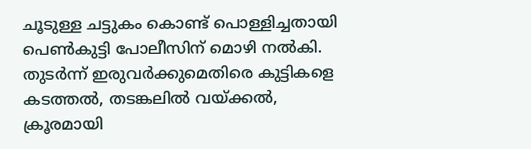ചൂടുള്ള ചട്ടുകം കൊണ്ട് പൊള്ളിച്ചതായി പെൺകുട്ടി പോലീസിന് മൊഴി നൽകി. തുടർന്ന് ഇരുവർക്കുമെതിരെ കുട്ടികളെ കടത്തൽ, തടങ്കലിൽ വയ്ക്കൽ, ക്രൂരമായി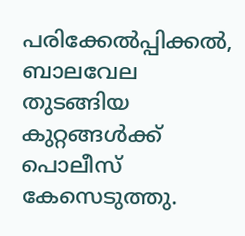പരിക്കേൽപ്പിക്കൽ, ബാലവേല തുടങ്ങിയ കുറ്റങ്ങൾക്ക് പൊലീസ് കേസെടുത്തു.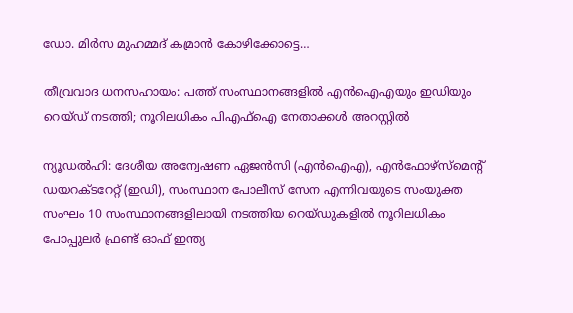ഡോ. മിർസ മുഹമ്മദ് കമ്രാൻ കോഴിക്കോട്ടെ…

തീവ്രവാദ ധനസഹായം: പത്ത് സംസ്ഥാനങ്ങളിൽ എൻഐഎയും ഇഡിയും റെയ്ഡ് നടത്തി; നൂറിലധികം പി‌എഫ്‌ഐ നേതാക്കൾ അറസ്റ്റിൽ

ന്യൂഡൽഹി: ദേശീയ അന്വേഷണ ഏജൻസി (എൻഐഎ), എൻഫോഴ്‌സ്‌മെന്റ് ഡയറക്‌ടറേറ്റ് (ഇഡി), സംസ്ഥാന പോലീസ് സേന എന്നിവയുടെ സംയുക്ത സംഘം 10 സംസ്ഥാനങ്ങളിലായി നടത്തിയ റെയ്‌ഡുകളിൽ നൂറിലധികം പോപ്പുലർ ഫ്രണ്ട് ഓഫ് ഇന്ത്യ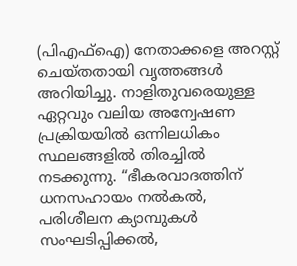(പിഎഫ്‌ഐ) നേതാക്കളെ അറസ്റ്റ് ചെയ്‌തതായി വൃത്തങ്ങൾ അറിയിച്ചു. നാളിതുവരെയുള്ള ഏറ്റവും വലിയ അന്വേഷണ പ്രക്രിയയിൽ ഒന്നിലധികം സ്ഥലങ്ങളിൽ തിരച്ചിൽ നടക്കുന്നു. “ഭീകരവാദത്തിന് ധനസഹായം നൽകൽ, പരിശീലന ക്യാമ്പുകൾ സംഘടിപ്പിക്കൽ,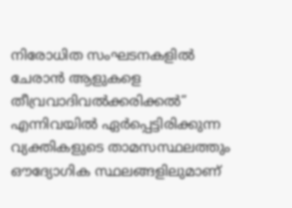നിരോധിത സംഘടനകളിൽ ചേരാൻ ആളുകളെ തീവ്രവാദിവൽക്കരിക്കൽ” എന്നിവയിൽ ഏർപ്പെട്ടിരിക്കുന്ന വ്യക്തികളുടെ താമസസ്ഥലത്തും ഔദ്യോഗിക സ്ഥലങ്ങളിലുമാണ്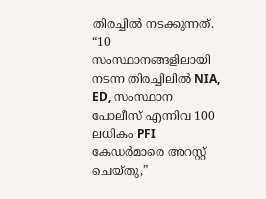തിരച്ചില്‍ നടക്കുന്നത്. “10 സംസ്ഥാനങ്ങളിലായി നടന്ന തിരച്ചിലില്‍ NIA, ED, സംസ്ഥാന പോലീസ് എന്നിവ 100 ലധികം PFI കേഡർമാരെ അറസ്റ്റ് ചെയ്തു,”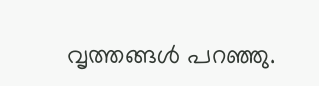വൃത്തങ്ങൾ പറഞ്ഞു.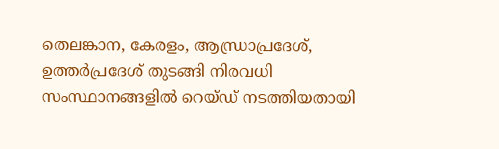തെലങ്കാന, കേരളം, ആന്ധ്രാപ്രദേശ്, ഉത്തർപ്രദേശ് തുടങ്ങി നിരവധി സംസ്ഥാനങ്ങളിൽ റെയ്ഡ് നടത്തിയതായി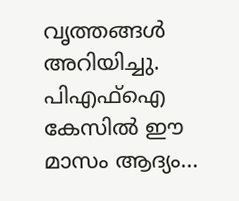വൃത്തങ്ങൾ അറിയിച്ചു. പിഎഫ്ഐ കേസിൽ ഈ മാസം ആദ്യം…